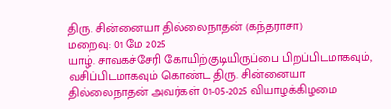திரு. சின்னையா தில்லைநாதன் (கந்தராசா)
மறைவு: 01 மே 2025
யாழ். சாவகச்சேரி கோயிற்குடியிருப்பை பிறப்பிடமாகவும், வசிப்பிடமாகவும் கொண்ட திரு. சின்னையா தில்லைநாதன் அவர்கள் 01-05-2025 வியாழக்கிழமை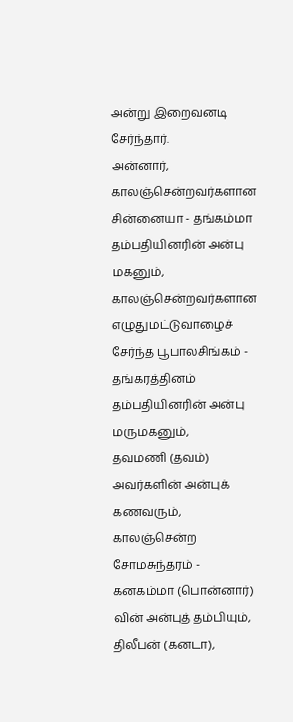அன்று இறைவனடி சேர்ந்தார்.
அன்னார், காலஞ்சென்றவர்களான சின்னையா - தங்கம்மா தம்பதியினரின் அன்பு மகனும், காலஞ்சென்றவர்களான எழுதுமட்டுவாழைச் சேர்ந்த பூபாலசிங்கம் - தங்கரத்தினம் தம்பதியினரின் அன்பு மருமகனும்,
தவமணி (தவம்) அவர்களின் அன்புக் கணவரும்,
காலஞ்சென்ற சோமசுந்தரம் - கனகம்மா (பொன்னார்) வின் அன்புத் தம்பியும்,
திலீபன் (கனடா),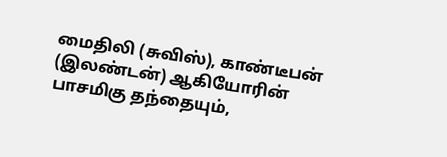மைதிலி (சுவிஸ்), காண்டீபன் (இலண்டன்) ஆகியோரின் பாசமிகு தந்தையும்,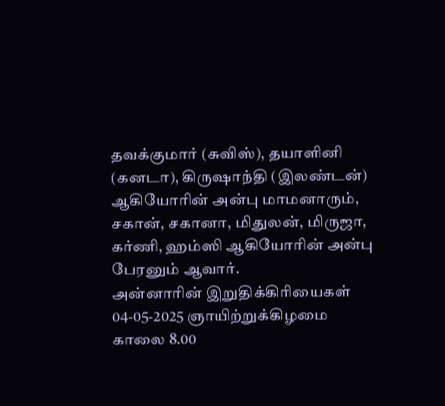தவக்குமார் (சுவிஸ்), தயாளினி (கனடா), கிருஷாந்தி (இலண்டன்) ஆகியோரின் அன்பு மாமனாரும்,
சகான், சகானா, மிதுலன், மிருஜா, கர்ணி, ஹம்ஸி ஆகியோரின் அன்பு பேரனும் ஆவார்.
அன்னாரின் இறுதிக்கிரியைகள் 04-05-2025 ஞாயிற்றுக்கிழமை காலை 8.00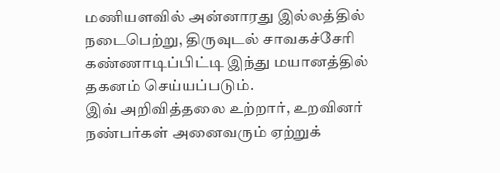மணியளவில் அன்னாரது இல்லத்தில் நடைபெற்று, திருவுடல் சாவகச்சேரி கண்ணாடிப்பிட்டி இந்து மயானத்தில் தகனம் செய்யப்படும்.
இவ் அறிவித்தலை உற்றார், உறவினர் நண்பர்கள் அனைவரும் ஏற்றுக்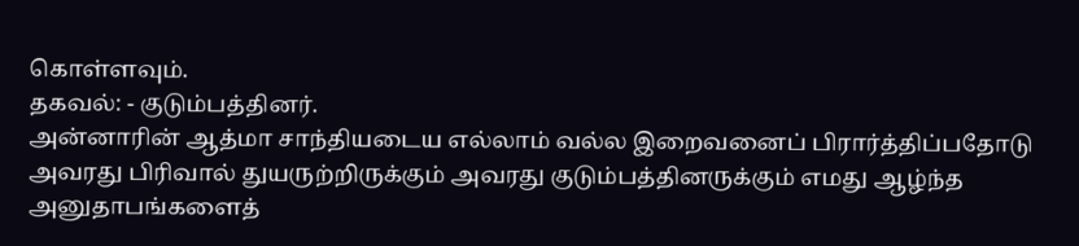கொள்ளவும்.
தகவல்: - குடும்பத்தினர்.
அன்னாரின் ஆத்மா சாந்தியடைய எல்லாம் வல்ல இறைவனைப் பிரார்த்திப்பதோடு அவரது பிரிவால் துயருற்றிருக்கும் அவரது குடும்பத்தினருக்கும் எமது ஆழ்ந்த அனுதாபங்களைத்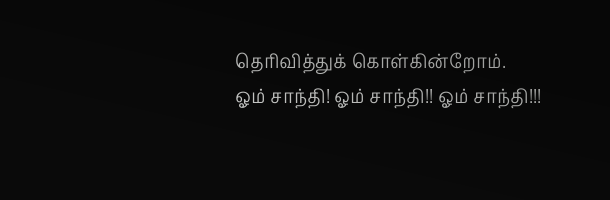தெரிவித்துக் கொள்கின்றோம்.
ஓம் சாந்தி! ஓம் சாந்தி!! ஓம் சாந்தி!!!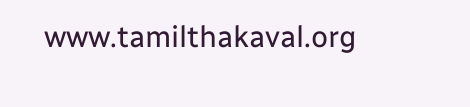www.tamilthakaval.org